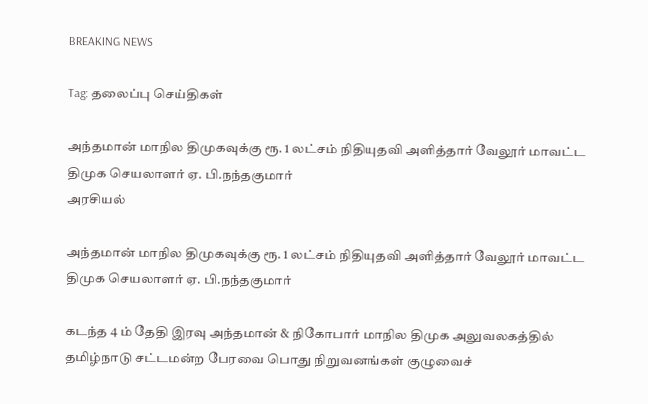BREAKING NEWS

Tag: தலைப்பு செய்திகள்

அந்தமான் மாநில திமுகவுக்கு ரூ. 1 லட்சம் நிதியுதவி அளித்தார் வேலூர் மாவட்ட திமுக செயலாளர் ஏ. பி.நந்தகுமார்
அரசியல்

அந்தமான் மாநில திமுகவுக்கு ரூ. 1 லட்சம் நிதியுதவி அளித்தார் வேலூர் மாவட்ட திமுக செயலாளர் ஏ. பி.நந்தகுமார்

கடந்த 4 ம் தேதி இரவு அந்தமான் & நிகோபார் மாநில திமுக அலுவலகத்தில் தமிழ்நாடு சட்டமன்ற பேரவை பொது நிறுவனங்கள் குழுவைச்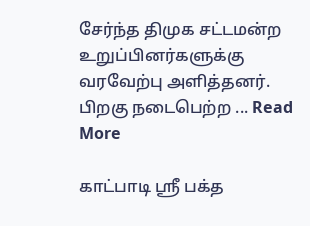சேர்ந்த திமுக சட்டமன்ற உறுப்பினர்களுக்கு வரவேற்பு அளித்தனர். பிறகு நடைபெற்ற ... Read More

காட்பாடி ஸ்ரீ பக்த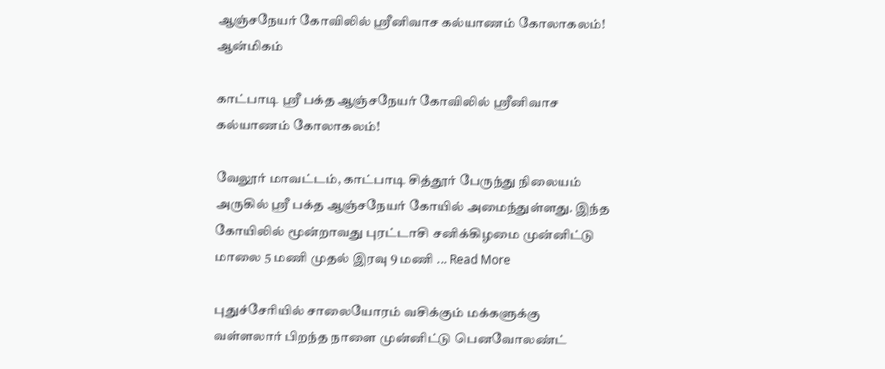ஆஞ்சநேயர் கோவிலில் ஸ்ரீனிவாச கல்யாணம் கோலாகலம்!
ஆன்மிகம்

காட்பாடி ஸ்ரீ பக்த ஆஞ்சநேயர் கோவிலில் ஸ்ரீனிவாச கல்யாணம் கோலாகலம்!

வேலூர் மாவட்டம், காட்பாடி சித்தூர் பேருந்து நிலையம் அருகில் ஸ்ரீ பக்த ஆஞ்சநேயர் கோயில் அமைந்துள்ளது. இந்த கோயிலில் மூன்றாவது புரட்டாசி சனிக்கிழமை முன்னிட்டு மாலை 5 மணி முதல் இரவு 9 மணி ... Read More

புதுச்சேரியில் சாலையோரம் வசிக்கும் மக்களுக்கு வள்ளலார் பிறந்த நாளை முன்னிட்டு பெனவோலண்ட்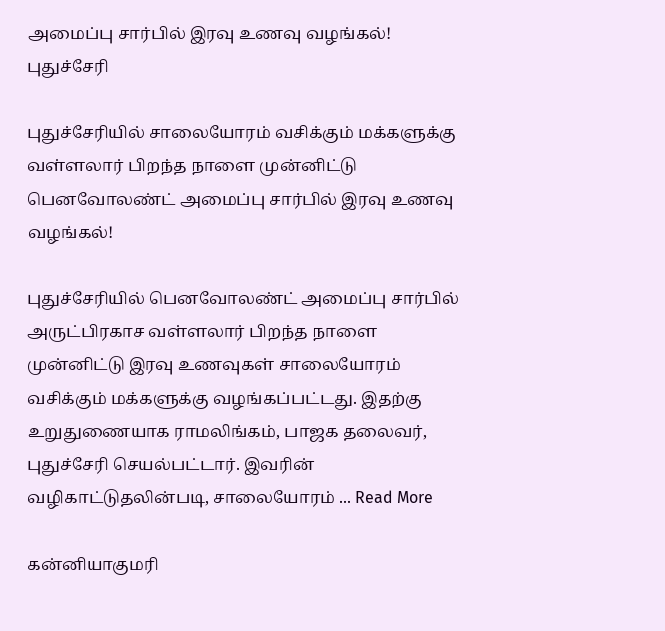அமைப்பு சார்பில் இரவு உணவு வழங்கல்!
புதுச்சேரி

புதுச்சேரியில் சாலையோரம் வசிக்கும் மக்களுக்கு வள்ளலார் பிறந்த நாளை முன்னிட்டு பெனவோலண்ட் அமைப்பு சார்பில் இரவு உணவு வழங்கல்!

புதுச்சேரியில் பெனவோலண்ட் அமைப்பு சார்பில் அருட்பிரகாச வள்ளலார் பிறந்த நாளை முன்னிட்டு இரவு உணவுகள் சாலையோரம் வசிக்கும் மக்களுக்கு வழங்கப்பட்டது. இதற்கு உறுதுணையாக ராமலிங்கம், பாஜக தலைவர், புதுச்சேரி செயல்பட்டார். இவரின் வழிகாட்டுதலின்படி, சாலையோரம் ... Read More

கன்னியாகுமரி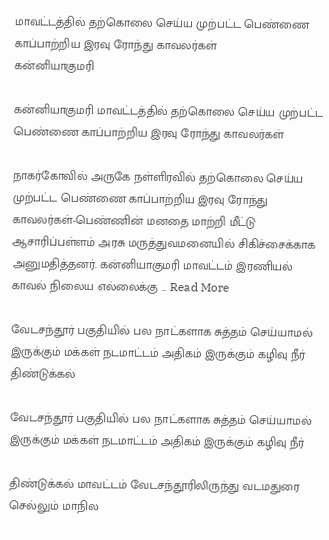மாவட்டத்தில் தற்கொலை செய்ய முற்பட்ட பெண்ணை காப்பாற்றிய இரவு ரோந்து காவலர்கள்
கன்னியாகுமரி

கன்னியாகுமரி மாவட்டத்தில் தற்கொலை செய்ய முற்பட்ட பெண்ணை காப்பாற்றிய இரவு ரோந்து காவலர்கள்

நாகர்கோவில் அருகே நள்ளிரவில் தற்கொலை செய்ய முற்பட்ட பெண்ணை காப்பாற்றிய இரவு ரோந்து காவலர்கள்-பெண்ணின் மனதை மாற்றி மீட்டு ஆசாரிப்பள்ளம் அரசு மருத்துவமனையில் சிகிச்சைக்காக அனுமதித்தனர். கன்னியாகுமரி மாவட்டம் இரணியல் காவல் நிலைய எல்லைக்கு ... Read More

வேடசந்தூர் பகுதியில் பல நாட்களாக சுத்தம் செய்யாமல் இருக்கும் மக்கள் நடமாட்டம் அதிகம் இருக்கும் கழிவு நீர்
திண்டுக்கல்

வேடசந்தூர் பகுதியில் பல நாட்களாக சுத்தம் செய்யாமல் இருக்கும் மக்கள் நடமாட்டம் அதிகம் இருக்கும் கழிவு நீர்

திண்டுக்கல் மாவட்டம் வேடசந்தூரிலிருந்து வடமதுரை செல்லும் மாநில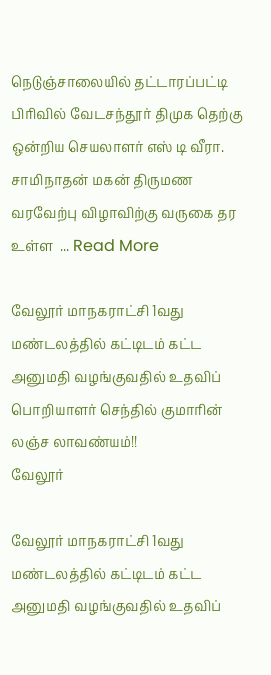நெடுஞ்சாலையில் தட்டாரப்பட்டி பிரிவில் வேடசந்தூர் திமுக தெற்கு ஒன்றிய செயலாளர் எஸ் டி வீரா. சாமிநாதன் மகன் திருமண வரவேற்பு விழாவிற்கு வருகை தர உள்ள  ... Read More

வேலூர் மாநகராட்சி 1வது மண்டலத்தில் கட்டிடம் கட்ட அனுமதி வழங்குவதில் உதவிப் பொறியாளர் செந்தில் குமாரின் லஞ்ச லாவண்யம்!!
வேலூர்

வேலூர் மாநகராட்சி 1வது மண்டலத்தில் கட்டிடம் கட்ட அனுமதி வழங்குவதில் உதவிப்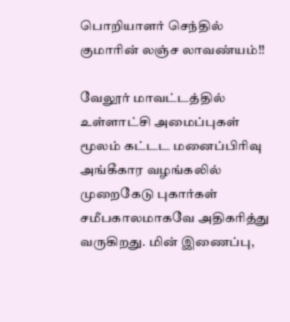பொறியாளர் செந்தில் குமாரின் லஞ்ச லாவண்யம்!!

வேலூர் மாவட்டத்தில் உள்ளாட்சி அமைப்புகள் மூலம் கட்டட மனைப்பிரிவு அங்கீகார வழங்கலில் முறைகேடு புகார்கள் சமீபகாலமாகவே அதிகரித்து வருகிறது. மின் இணைப்பு,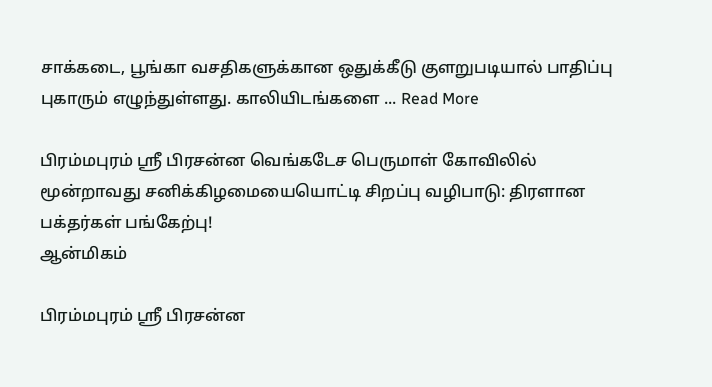சாக்கடை, பூங்கா வசதிகளுக்கான ஒதுக்கீடு குளறுபடியால் பாதிப்பு புகாரும் எழுந்துள்ளது. காலியிடங்களை ... Read More

பிரம்மபுரம் ஸ்ரீ பிரசன்ன வெங்கடேச பெருமாள் கோவிலில் மூன்றாவது சனிக்கிழமையையொட்டி சிறப்பு வழிபாடு: திரளான பக்தர்கள் பங்கேற்பு!
ஆன்மிகம்

பிரம்மபுரம் ஸ்ரீ பிரசன்ன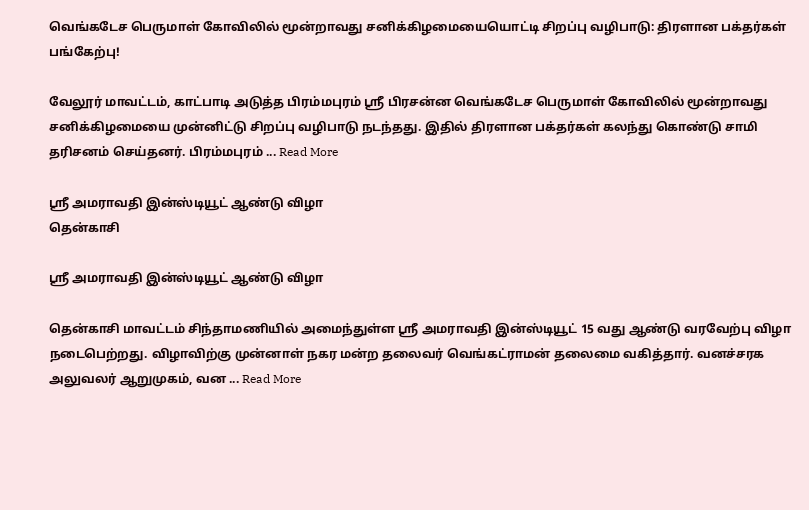வெங்கடேச பெருமாள் கோவிலில் மூன்றாவது சனிக்கிழமையையொட்டி சிறப்பு வழிபாடு: திரளான பக்தர்கள் பங்கேற்பு!

வேலூர் மாவட்டம், காட்பாடி அடுத்த பிரம்மபுரம் ஸ்ரீ பிரசன்ன வெங்கடேச பெருமாள் கோவிலில் மூன்றாவது சனிக்கிழமையை முன்னிட்டு சிறப்பு வழிபாடு நடந்தது. இதில் திரளான பக்தர்கள் கலந்து கொண்டு சாமி தரிசனம் செய்தனர். பிரம்மபுரம் ... Read More

ஸ்ரீ அமராவதி இன்ஸ்டியூட் ஆண்டு விழா
தென்காசி

ஸ்ரீ அமராவதி இன்ஸ்டியூட் ஆண்டு விழா

தென்காசி மாவட்டம் சிந்தாமணியில் அமைந்துள்ள ஸ்ரீ அமராவதி இன்ஸ்டியூட் 15 வது ஆண்டு வரவேற்பு விழா நடைபெற்றது. விழாவிற்கு முன்னாள் நகர மன்ற தலைவர் வெங்கட்ராமன் தலைமை வகித்தார். வனச்சரக அலுவலர் ஆறுமுகம், வன ... Read More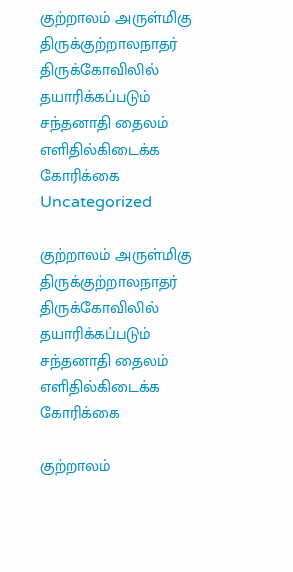குற்றாலம் அருள்மிகு திருக்குற்றாலநாதர் திருக்கோவிலில் தயாரிக்கப்படும் சந்தனாதி தைலம் எளிதில்கிடைக்க கோரிக்கை
Uncategorized

குற்றாலம் அருள்மிகு திருக்குற்றாலநாதர் திருக்கோவிலில் தயாரிக்கப்படும் சந்தனாதி தைலம் எளிதில்கிடைக்க கோரிக்கை

குற்றாலம்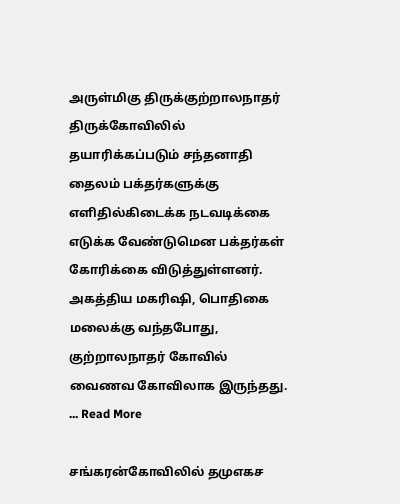அருள்மிகு திருக்குற்றாலநாதர் திருக்கோவிலில் தயாரிக்கப்படும் சந்தனாதி தைலம் பக்தர்களுக்கு எளிதில்கிடைக்க நடவடிக்கை எடுக்க வேண்டுமென பக்தர்கள் கோரிக்கை விடுத்துள்ளனர். அகத்திய மகரிஷி, பொதிகை மலைக்கு வந்தபோது, குற்றாலநாதர் கோவில் வைணவ கோவிலாக இருந்தது. ... Read More

சங்கரன்கோவிலில் தமுஎகச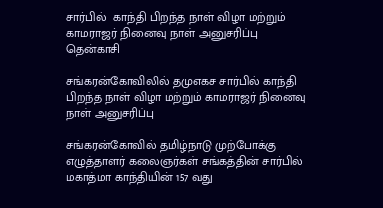சார்பில்  காந்தி பிறந்த நாள் விழா மற்றும் காமராஜர் நினைவு நாள் அனுசரிப்பு
தென்காசி

சங்கரன்கோவிலில் தமுஎகச சார்பில் காந்தி பிறந்த நாள் விழா மற்றும் காமராஜர் நினைவு நாள் அனுசரிப்பு

சங்கரன்கோவில் தமிழ்நாடு முற்போக்கு எழுத்தாளர் கலைஞர்கள் சங்கத்தின் சார்பில் மகாத்மா காந்தியின் 157 வது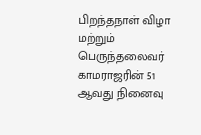பிறந்தநாள் விழா மற்றும் பெருந்தலைவர் காமராஜரின் 51 ஆவது நினைவு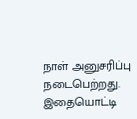நாள் அனுசரிப்பு நடைபெற்றது. இதையொட்டி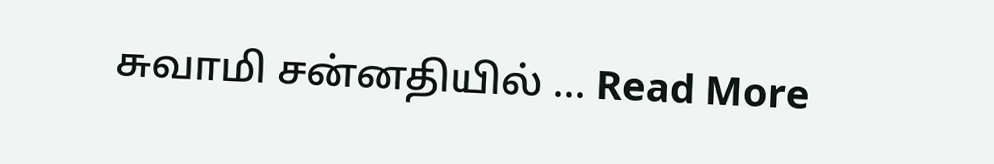சுவாமி சன்னதியில் ... Read More